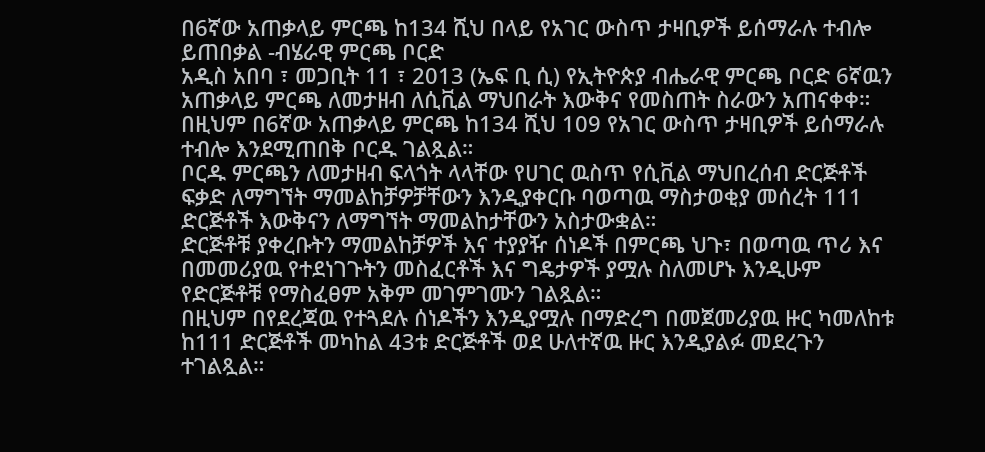በ6ኛው አጠቃላይ ምርጫ ከ134 ሺህ በላይ የአገር ውስጥ ታዛቢዎች ይሰማራሉ ተብሎ ይጠበቃል -ብሄራዊ ምርጫ ቦርድ
አዲስ አበባ ፣ መጋቢት 11 ፣ 2013 (ኤፍ ቢ ሲ) የኢትዮጵያ ብሔራዊ ምርጫ ቦርድ 6ኛዉን አጠቃላይ ምርጫ ለመታዘብ ለሲቪል ማህበራት እውቅና የመስጠት ስራውን አጠናቀቀ።
በዚህም በ6ኛው አጠቃላይ ምርጫ ከ134 ሺህ 109 የአገር ውስጥ ታዛቢዎች ይሰማራሉ ተብሎ እንደሚጠበቅ ቦርዱ ገልጿል።
ቦርዱ ምርጫን ለመታዘብ ፍላጎት ላላቸው የሀገር ዉስጥ የሲቪል ማህበረሰብ ድርጅቶች ፍቃድ ለማግኘት ማመልከቻዎቻቸውን እንዲያቀርቡ ባወጣዉ ማስታወቂያ መሰረት 111 ድርጅቶች እውቅናን ለማግኘት ማመልከታቸውን አስታውቋል።
ድርጅቶቹ ያቀረቡትን ማመልከቻዎች እና ተያያዥ ሰነዶች በምርጫ ህጉ፣ በወጣዉ ጥሪ እና በመመሪያዉ የተደነገጉትን መስፈርቶች እና ግዴታዎች ያሟሉ ስለመሆኑ እንዲሁም የድርጅቶቹ የማስፈፀም አቅም መገምገሙን ገልጿል።
በዚህም በየደረጃዉ የተጓደሉ ሰነዶችን እንዲያሟሉ በማድረግ በመጀመሪያዉ ዙር ካመለከቱ ከ111 ድርጅቶች መካከል 43ቱ ድርጅቶች ወደ ሁለተኛዉ ዙር እንዲያልፉ መደረጉን ተገልጿል።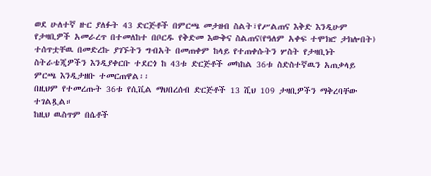ወደ ሁለተኛ ዙር ያለፉት 43 ድርጅቶች በምርጫ መታዘብ ስልት፣የሥልጠና እቅድ እንዲሁም የታዛቢዎች አመራረጥ በተመለከተ በቦርዱ የቅድመ እውቅና ስልጠና(የዓለም አቀፍ ተሞክሮ ታክሎበት) ተሰጥቷቸዉ በመድረኩ ያገኙትን ግብአት በመጠቀም ከላይ የተጠቀሱትን ሦስት የታዛቢነት ስትራቴጂዎችን እንዲያቀርቡ ተደርጎ ከ 43ቱ ድርጅቶች መካከል 36ቱ ስድስተኛዉን አጠቃላይ ምርጫ እንዲታዘቡ ተመርጠዋል፡፡
በዚህም የተመረጡት 36ቱ የሲቪል ማህበረሰብ ድርጅቶች 13 ሺህ 109 ታዛቢዎችን ማቅረባቸው ተገልጿል።
ከዚህ ዉስጥም በሴቶች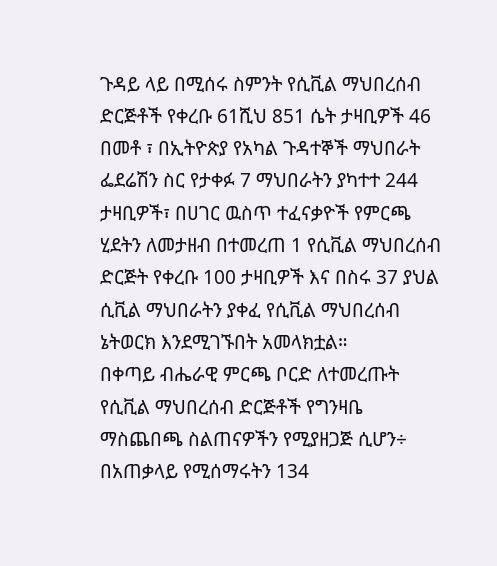ጉዳይ ላይ በሚሰሩ ስምንት የሲቪል ማህበረሰብ ድርጅቶች የቀረቡ 61ሺህ 851 ሴት ታዛቢዎች 46 በመቶ ፣ በኢትዮጵያ የአካል ጉዳተኞች ማህበራት ፌደሬሽን ስር የታቀፉ 7 ማህበራትን ያካተተ 244 ታዛቢዎች፣ በሀገር ዉስጥ ተፈናቃዮች የምርጫ ሂደትን ለመታዘብ በተመረጠ 1 የሲቪል ማህበረሰብ ድርጅት የቀረቡ 100 ታዛቢዎች እና በስሩ 37 ያህል ሲቪል ማህበራትን ያቀፈ የሲቪል ማህበረሰብ ኔትወርክ እንደሚገኙበት አመላክቷል።
በቀጣይ ብሔራዊ ምርጫ ቦርድ ለተመረጡት የሲቪል ማህበረሰብ ድርጅቶች የግንዛቤ ማስጨበጫ ስልጠናዎችን የሚያዘጋጅ ሲሆን÷ በአጠቃላይ የሚሰማሩትን 134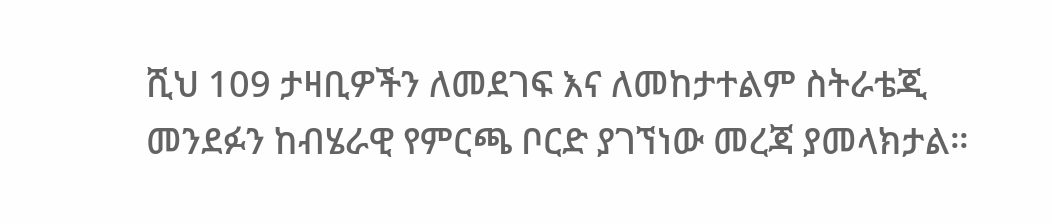ሺህ 109 ታዛቢዎችን ለመደገፍ እና ለመከታተልም ስትራቴጂ መንደፉን ከብሄራዊ የምርጫ ቦርድ ያገኘነው መረጃ ያመላክታል።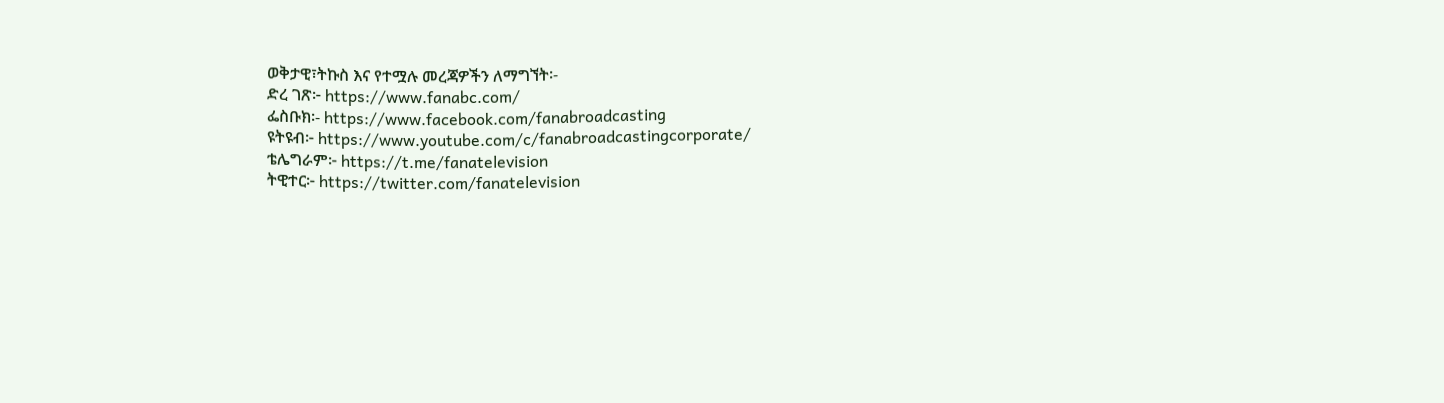ወቅታዊ፣ትኩስ እና የተሟሉ መረጃዎችን ለማግኘት፡-
ድረ ገጽ፦ https://www.fanabc.com/
ፌስቡክ፡- https://www.facebook.com/fanabroadcasting
ዩትዩብ፦ https://www.youtube.com/c/fanabroadcastingcorporate/
ቴሌግራም፦ https://t.me/fanatelevision
ትዊተር፦ https://twitter.com/fanatelevision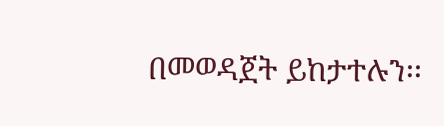በመወዳጀት ይከታተሉን፡፡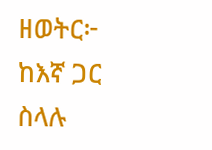ዘወትር፦ ከእኛ ጋር ስላሉ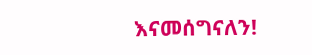እናመሰግናለን!